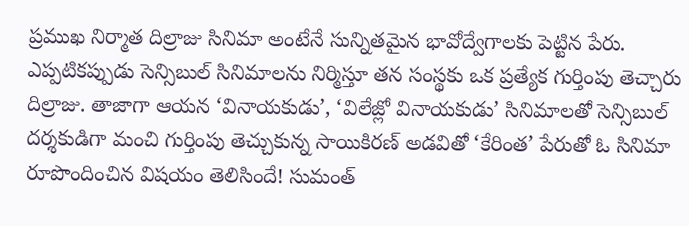ప్రముఖ నిర్మాత దిల్రాజు సినిమా అంటేనే సున్నితమైన భావోద్వేగాలకు పెట్టిన పేరు. ఎప్పటికప్పుడు సెన్సిబుల్ సినిమాలను నిర్మిస్తూ తన సంస్థకు ఒక ప్రత్యేక గుర్తింపు తెచ్చారు దిల్రాజు. తాజాగా ఆయన ‘వినాయకుడు’, ‘విలేజ్లో వినాయకుడు’ సినిమాలతో సెన్సిబుల్ దర్శకుడిగా మంచి గుర్తింపు తెచ్చుకున్న సాయికిరణ్ అడవితో ‘కేరింత’ పేరుతో ఓ సినిమా రూపొందించిన విషయం తెలిసిందే! సుమంత్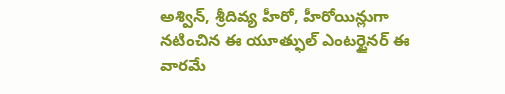అశ్విన్, శ్రీదివ్య హీరో, హీరోయిన్లుగా నటించిన ఈ యూత్ఫుల్ ఎంటర్టైనర్ ఈ వారమే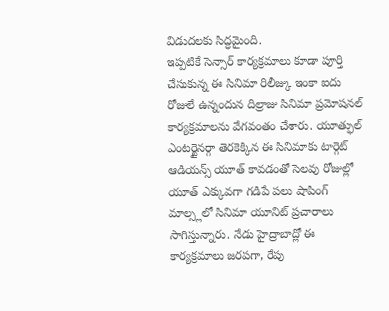విడుదలకు సిద్ధమైంది.
ఇప్పటికే సెన్సార్ కార్యక్రమాలు కూడా పూర్తి చేసుకున్న ఈ సినిమా రిలీజ్కు ఇంకా ఐదు రోజులే ఉన్నందున దిల్రాజు సినిమా ప్రమోషనల్ కార్యక్రమాలను వేగవంతం చేశారు. యూత్ఫుల్ ఎంటర్టైనర్గా తెరకెక్కిన ఈ సినిమాకు టార్గెట్ ఆడియన్స్ యూత్ కావడంతో సెలవు రోజుల్లో యూత్ ఎక్కువగా గడిపే పలు షాపింగ్ మాల్స్లలో సినిమా యూనిట్ ప్రచారాలు సాగిస్తున్నారు. నేడు హైద్రాబాద్లో ఈ కార్యక్రమాలు జరపగా, రేపు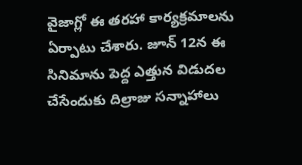వైజాగ్లో ఈ తరహా కార్యక్రమాలను ఏర్పాటు చేశారు. జూన్ 12న ఈ సినిమాను పెద్ద ఎత్తున విడుదల చేసేందుకు దిల్రాజు సన్నాహాలు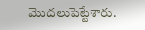మొదలుపెట్టేశారు.